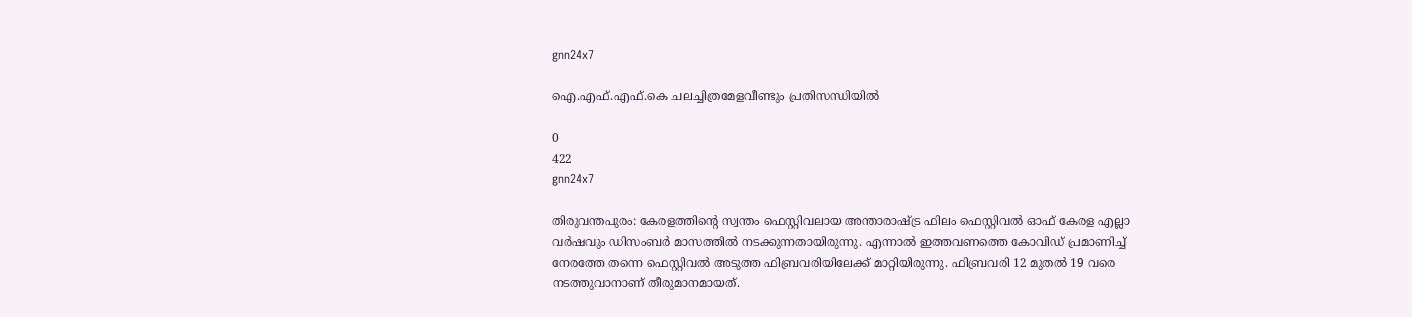gnn24x7

ഐ.എഫ്.എഫ്.കെ ചലച്ചിത്രമേളവീണ്ടും പ്രതിസന്ധിയില്‍

0
422
gnn24x7

തിരുവന്തപുരം: കേരളത്തിന്റെ സ്വന്തം ഫെസ്റ്റിവലായ അന്താരാഷ്ട്ര ഫിലം ഫെസ്റ്റിവല്‍ ഓഫ് കേരള എല്ലാ വര്‍ഷവും ഡിസംബര്‍ മാസത്തില്‍ നടക്കുന്നതായിരുന്നു. എന്നാല്‍ ഇത്തവണത്തെ കോവിഡ് പ്രമാണിച്ച് നേരത്തേ തന്നെ ഫെസ്റ്റിവല്‍ അടുത്ത ഫിബ്രവരിയിലേക്ക് മാറ്റിയിരുന്നു. ഫിബ്രവരി 12 മുതല്‍ 19 വരെ നടത്തുവാനാണ് തീരുമാനമായത്.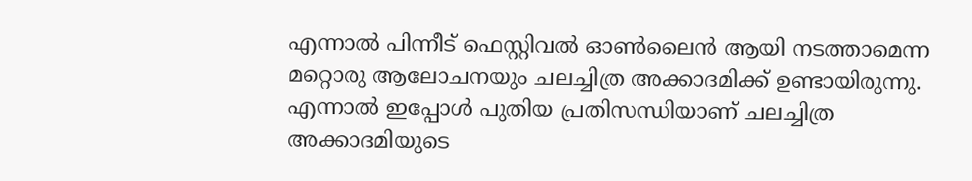എന്നാല്‍ പിന്നീട് ഫെസ്റ്റിവല്‍ ഓണ്‍ലൈന്‍ ആയി നടത്താമെന്ന മറ്റൊരു ആലോചനയും ചലച്ചിത്ര അക്കാദമിക്ക് ഉണ്ടായിരുന്നു. എന്നാല്‍ ഇപ്പോള്‍ പുതിയ പ്രതിസന്ധിയാണ് ചലച്ചിത്ര അക്കാദമിയുടെ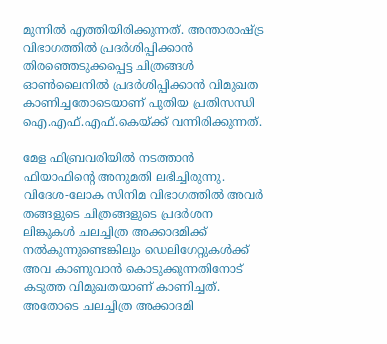മുന്നില്‍ എത്തിയിരിക്കുന്നത്. അന്താരാഷ്ട്ര വിഭാഗത്തില്‍ പ്രദര്‍ശിപ്പിക്കാന്‍ തിരഞ്ഞെടുക്കപ്പെട്ട ചിത്രങ്ങള്‍ ഓണ്‍ലൈനില്‍ പ്രദര്‍ശിപ്പിക്കാന്‍ വിമുഖത കാണിച്ചതോടെയാണ് പുതിയ പ്രതിസന്ധി ഐ.എഫ്.എഫ്.കെയ്ക്ക് വന്നിരിക്കുന്നത്.

മേള ഫിബ്രവരിയില്‍ നടത്താന്‍ ഫിയാഫിന്റെ അനുമതി ലഭിച്ചിരുന്നു. വിദേശ-ലോക സിനിമ വിഭാഗത്തില്‍ അവര്‍ തങ്ങളുടെ ചിത്രങ്ങളുടെ പ്രദര്‍ശന ലിങ്കുകള്‍ ചലച്ചിത്ര അക്കാദമിക്ക് നല്‍കുന്നുണ്ടെങ്കിലും ഡെലിഗേറ്റുകള്‍ക്ക് അവ കാണുവാന്‍ കൊടുക്കുന്നതിനോട് കടുത്ത വിമുഖതയാണ് കാണിച്ചത്. അതോടെ ചലച്ചിത്ര അക്കാദമി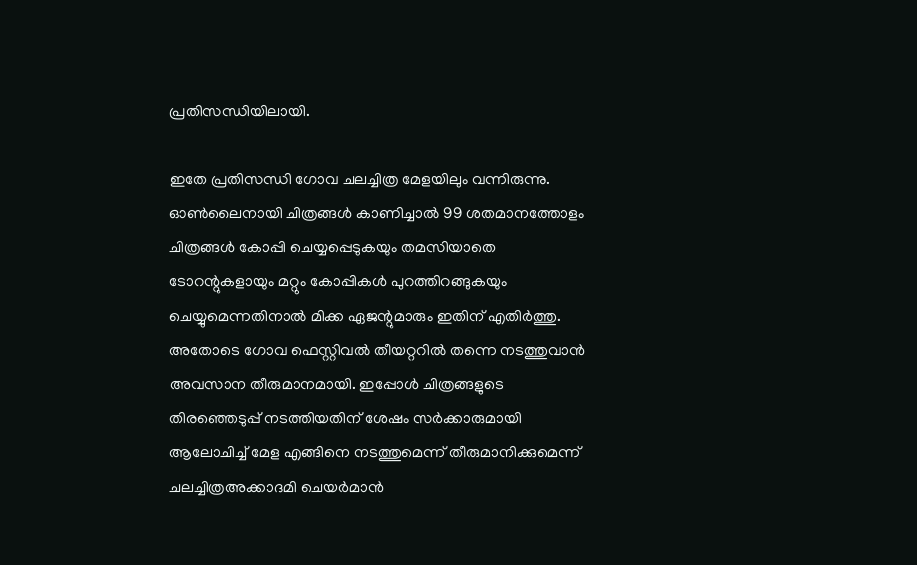പ്രതിസന്ധിയിലായി.

ഇതേ പ്രതിസന്ധി ഗോവ ചലച്ചിത്ര മേളയിലും വന്നിരുന്നു. ഓണ്‍ലൈനായി ചിത്രങ്ങള്‍ കാണിച്ചാല്‍ 99 ശതമാനത്തോളം ചിത്രങ്ങള്‍ കോപ്പി ചെയ്യപ്പെടുകയും തമസിയാതെ ടോറന്റുകളായും മറ്റും കോപ്പികള്‍ പുറത്തിറങ്ങുകയും ചെയ്യുമെന്നതിനാല്‍ മിക്ക ഏജന്റുമാരും ഇതിന് എതിര്‍ത്തു. അതോടെ ഗോവ ഫെസ്റ്റിവല്‍ തീയറ്ററില്‍ തന്നെ നടത്തുവാന്‍ അവസാന തീരുമാനമായി. ഇപ്പോള്‍ ചിത്രങ്ങളുടെ തിരഞ്ഞെടുപ്പ് നടത്തിയതിന് ശേഷം സര്‍ക്കാരുമായി ആലോചിച്ച് മേള എങ്ങിനെ നടത്തുമെന്ന് തീരുമാനിക്കുമെന്ന് ചലച്ചിത്രഅക്കാദമി ചെയര്‍മാന്‍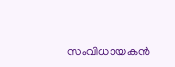സംവിധായകന്‍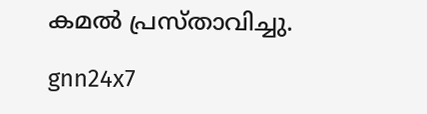കമല്‍ പ്രസ്താവിച്ചു.

gnn24x7